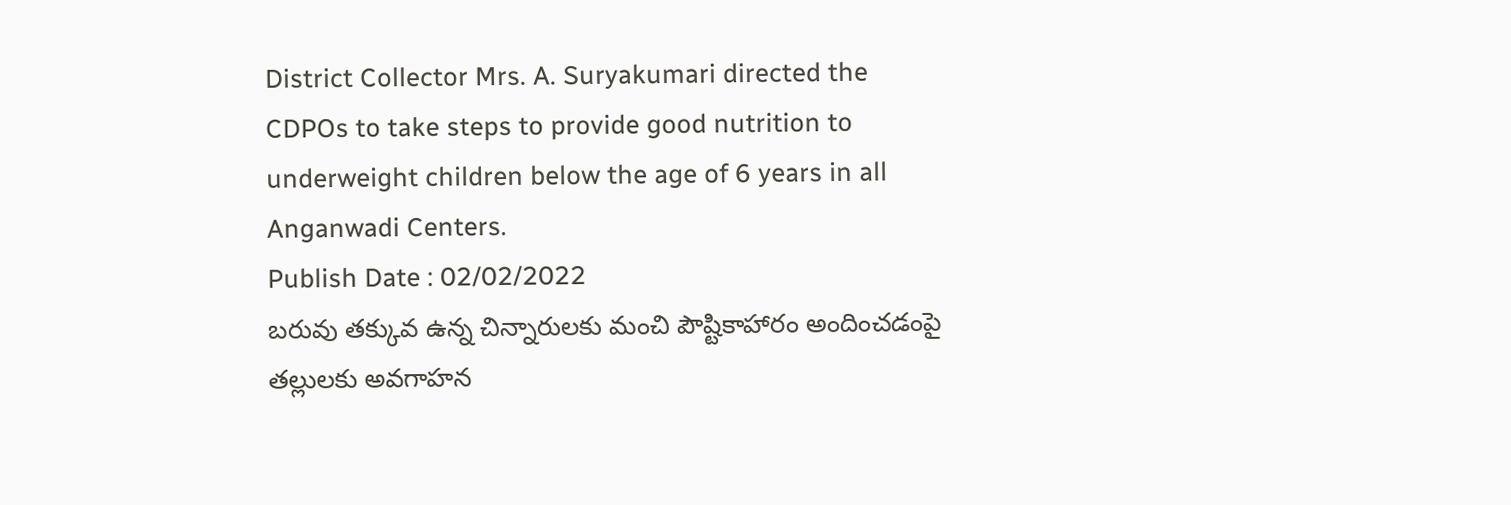District Collector Mrs. A. Suryakumari directed the CDPOs to take steps to provide good nutrition to underweight children below the age of 6 years in all Anganwadi Centers.
Publish Date : 02/02/2022
బరువు తక్కువ ఉన్న చిన్నారులకు మంచి పౌష్టికాహారం అందించడంపై తల్లులకు అవగాహన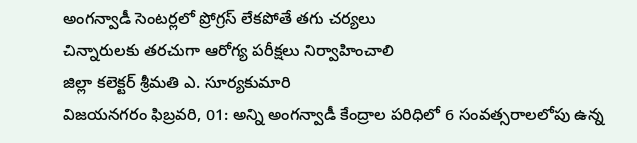అంగన్వాడీ సెంటర్లలో ప్రోగ్రస్ లేకపోతే తగు చర్యలు
చిన్నారులకు తరచుగా ఆరోగ్య పరీక్షలు నిర్వాహించాలి
జిల్లా కలెక్టర్ శ్రీమతి ఎ. సూర్యకుమారి
విజయనగరం ఫిబ్రవరి, 01: అన్ని అంగన్వాడీ కేంద్రాల పరిధిలో 6 సంవత్సరాలలోపు ఉన్న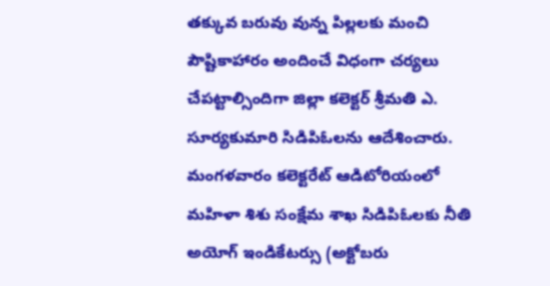తక్కువ బరువు వున్న పిల్లలకు మంచి పౌష్టికాహారం అందించే విధంగా చర్యలు చేపట్టాల్సిందిగా జిల్లా కలెక్టర్ శ్రీమతి ఎ. సూర్యకుమారి సిడిపిఓలను ఆదేశించారు. మంగళవారం కలెక్టరేట్ ఆడిటోరియంలో మహిళా శిశు సంక్షేమ శాఖ సిడిపిఓలకు నీతి అయోగ్ ఇండికేటర్సు (అక్టోబరు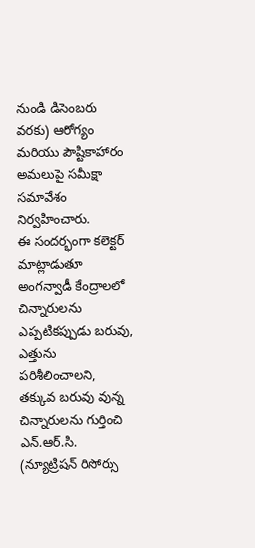నుండి డిసెంబరు వరకు) ఆరోగ్యం మరియు పౌష్టికాహారం అమలుపై సమీక్షా సమావేశం నిర్వహించారు.
ఈ సందర్భంగా కలెక్టర్ మాట్లాడుతూ అంగన్వాడీ కేంద్రాలలో చిన్నారులను ఎప్పటికప్పుడు బరువు, ఎత్తును పరిశీలించాలని, తక్కువ బరువు వున్న చిన్నారులను గుర్తించి ఎన్.ఆర్.సి. (న్యూట్రిషన్ రిసోర్సు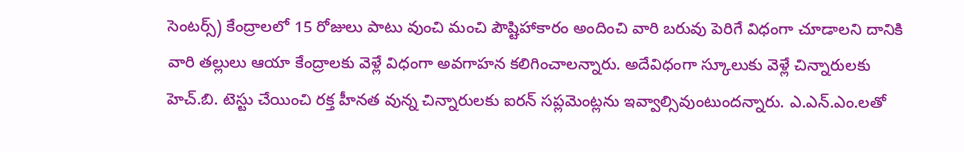సెంటర్స్) కేంద్రాలలో 15 రోజులు పాటు వుంచి మంచి పౌష్టిహాకారం అందించి వారి బరువు పెరిగే విధంగా చూడాలని దానికి వారి తల్లులు ఆయా కేంద్రాలకు వెళ్లే విధంగా అవగాహన కలిగించాలన్నారు. అదేవిధంగా స్కూలుకు వెళ్లే చిన్నారులకు హెచ్.బి. టెస్టు చేయించి రక్త హీనత వున్న చిన్నారులకు ఐరన్ సప్లమెంట్లను ఇవ్వాల్సివుంటుందన్నారు. ఎ.ఎన్.ఎం.లతో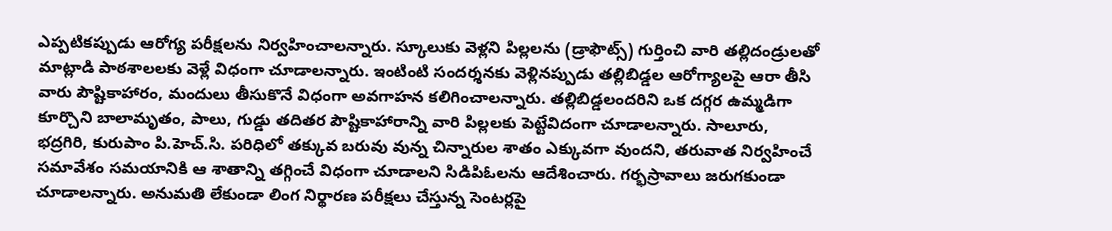ఎప్పటికప్పుడు ఆరోగ్య పరీక్షలను నిర్వహించాలన్నారు. స్కూలుకు వెళ్లని పిల్లలను (డ్రాఫౌట్స్) గుర్తించి వారి తల్లిదండ్రులతో మాట్లాడి పాఠశాలలకు వెళ్లే విధంగా చూడాలన్నారు. ఇంటింటి సందర్శనకు వెళ్లినప్పుడు తల్లిబిడ్డల ఆరోగ్యాలపై ఆరా తీసి వారు పౌష్టికాహారం, మందులు తీసుకొనే విధంగా అవగాహన కలిగించాలన్నారు. తల్లిబిడ్డలందరిని ఒక దగ్గర ఉమ్మడిగా కూర్చొని బాలామృతం, పాలు, గుడ్డు తదితర పౌష్టికాహారాన్ని వారి పిల్లలకు పెట్టేవిదంగా చూడాలన్నారు. సాలూరు, భద్రగిరి, కురుపాం పి.హెచ్.సి. పరిధిలో తక్కువ బరువు వున్న చిన్నారుల శాతం ఎక్కువగా వుందని, తరువాత నిర్వహించే సమావేశం సమయానికి ఆ శాతాన్ని తగ్గించే విధంగా చూడాలని సిడిపిఓలను ఆదేశించారు. గర్భస్రావాలు జరుగకుండా చూడాలన్నారు. అనుమతి లేకుండా లింగ నిర్థారణ పరీక్షలు చేస్తున్న సెంటర్లపై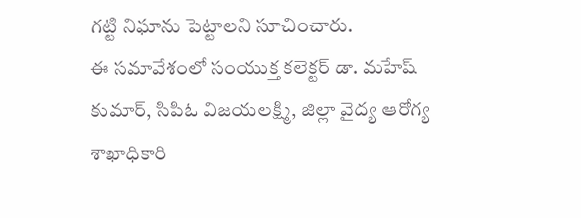గట్టి నిఘాను పెట్టాలని సూచించారు.
ఈ సమావేశంలో సంయుక్త కలెక్టర్ డా. మహేష్ కుమార్, సిపిఓ విజయలక్ష్మి, జిల్లా వైద్య ఆరోగ్య శాఖాధికారి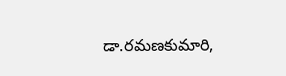డా.రమణకుమారి,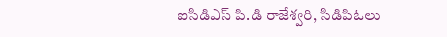ఐసిడిఎస్ పి.డి రాజేశ్వరి, సిడిపిఓలు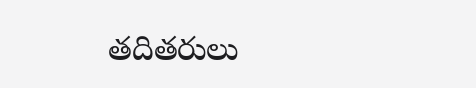తదితరులు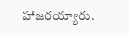హాజరయ్యారు.